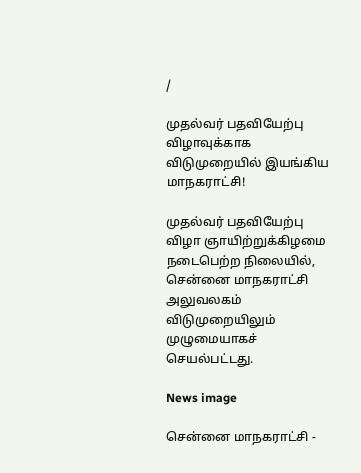/

முதல்வர் பதவியேற்பு விழாவுக்காக விடுமுறையில் இயங்கிய மாநகராட்சி!

முதல்வர் பதவியேற்பு விழா ஞாயிற்றுக்கிழமை நடைபெற்ற நிலையில், சென்னை மாநகராட்சி அலுவலகம் விடுமுறையிலும் முழுமையாகச் செயல்பட்டது.

News image

சென்னை மாநகராட்சி -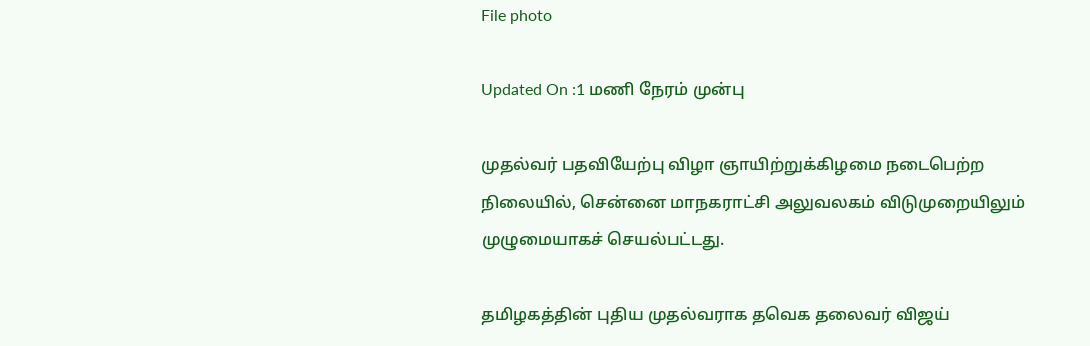File photo

Updated On :1 மணி நேரம் முன்பு

முதல்வர் பதவியேற்பு விழா ஞாயிற்றுக்கிழமை நடைபெற்ற நிலையில், சென்னை மாநகராட்சி அலுவலகம் விடுமுறையிலும் முழுமையாகச் செயல்பட்டது.

தமிழகத்தின் புதிய முதல்வராக தவெக தலைவர் விஜய்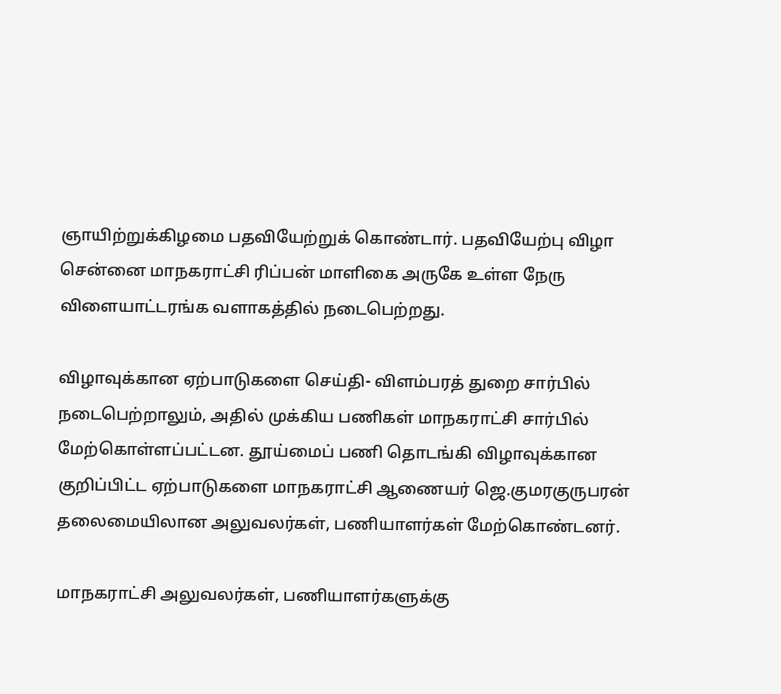ஞாயிற்றுக்கிழமை பதவியேற்றுக் கொண்டார். பதவியேற்பு விழா சென்னை மாநகராட்சி ரிப்பன் மாளிகை அருகே உள்ள நேரு விளையாட்டரங்க வளாகத்தில் நடைபெற்றது.

விழாவுக்கான ஏற்பாடுகளை செய்தி- விளம்பரத் துறை சார்பில் நடைபெற்றாலும், அதில் முக்கிய பணிகள் மாநகராட்சி சார்பில் மேற்கொள்ளப்பட்டன. தூய்மைப் பணி தொடங்கி விழாவுக்கான குறிப்பிட்ட ஏற்பாடுகளை மாநகராட்சி ஆணையர் ஜெ.குமரகுருபரன் தலைமையிலான அலுவலர்கள், பணியாளர்கள் மேற்கொண்டனர்.

மாநகராட்சி அலுவலர்கள், பணியாளர்களுக்கு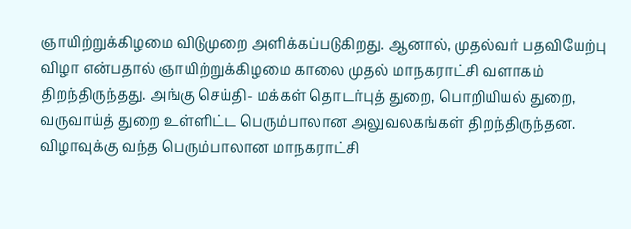ஞாயிற்றுக்கிழமை விடுமுறை அளிக்கப்படுகிறது. ஆனால், முதல்வர் பதவியேற்பு விழா என்பதால் ஞாயிற்றுக்கிழமை காலை முதல் மாநகராட்சி வளாகம் திறந்திருந்தது. அங்கு செய்தி- மக்கள் தொடர்புத் துறை, பொறியியல் துறை, வருவாய்த் துறை உள்ளிட்ட பெரும்பாலான அலுவலகங்கள் திறந்திருந்தன. விழாவுக்கு வந்த பெரும்பாலான மாநகராட்சி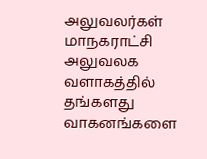அலுவலர்கள் மாநகராட்சி அலுவலக வளாகத்தில் தங்களது வாகனங்களை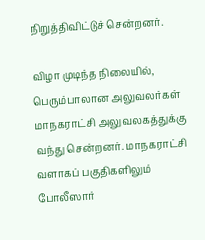நிறுத்திவிட்டுச் சென்றனர்.

விழா முடிந்த நிலையில், பெரும்பாலான அலுவலர்கள் மாநகராட்சி அலுவலகத்துக்கு வந்து சென்றனர். மாநகராட்சி வளாகப் பகுதிகளிலும் போலீஸார்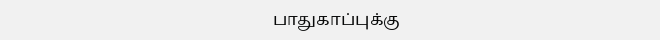பாதுகாப்புக்கு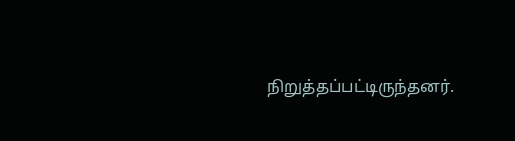நிறுத்தப்பட்டிருந்தனர்.